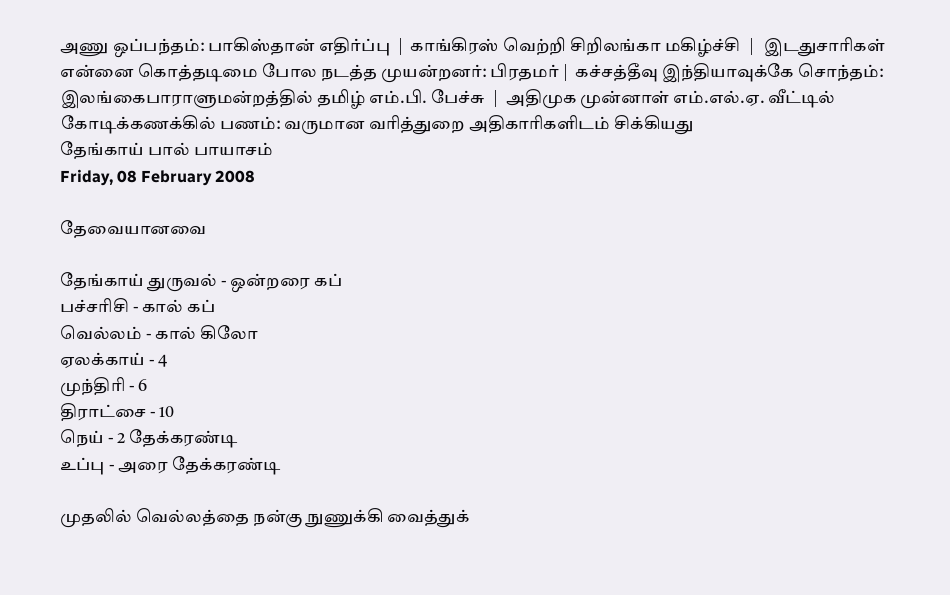அணு ஒப்பந்தம்: பாகிஸ்தான் எதிர்ப்பு  |  காங்கிரஸ் வெற்றி சிறிலங்கா மகிழ்ச்சி  |   இடதுசாரிகள் என்னை கொத்தடிமை போல நடத்த முயன்றனர்: பிரதமர் |  கச்சத்தீவு இந்தியாவுக்கே சொந்தம்: இலங்கைபாராளுமன்றத்தில் தமிழ் எம்.பி. பேச்சு  |  அதிமுக முன்னாள் எம்.எல்.ஏ. வீட்டில் கோடிக்கணக்கில் பணம்: வருமான வரித்துறை அதிகாரிகளிடம் சிக்கியது
தேங்காய் பால் பாயாசம்
Friday, 08 February 2008

தேவையானவை

தேங்காய் துருவல் - ஒன்றரை கப்
பச்சரிசி - கால் கப்
வெல்லம் - கால் கிலோ
ஏலக்காய் - 4
முந்திரி - 6
திராட்சை - 10
நெய் - 2 தேக்கரண்டி
உப்பு - அரை தேக்கரண்டி

முதலில் வெல்லத்தை நன்கு நுணுக்கி வைத்துக்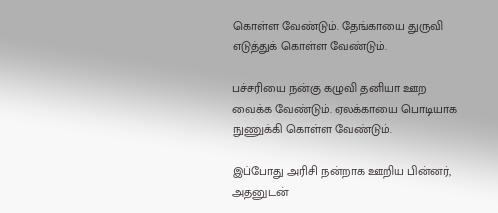கொள்ள வேண்டும். தேங்காயை துருவி எடுத்துக் கொள்ள வேண்டும்.

பச்சரியை நன்கு கழுவி தனியா ஊற வைக்க வேண்டும். ஏலக்காயை பொடியாக நுணுக்கி கொள்ள வேண்டும்.

இப்போது அரிசி நன்றாக ஊறிய பின்னர், அதனுடன்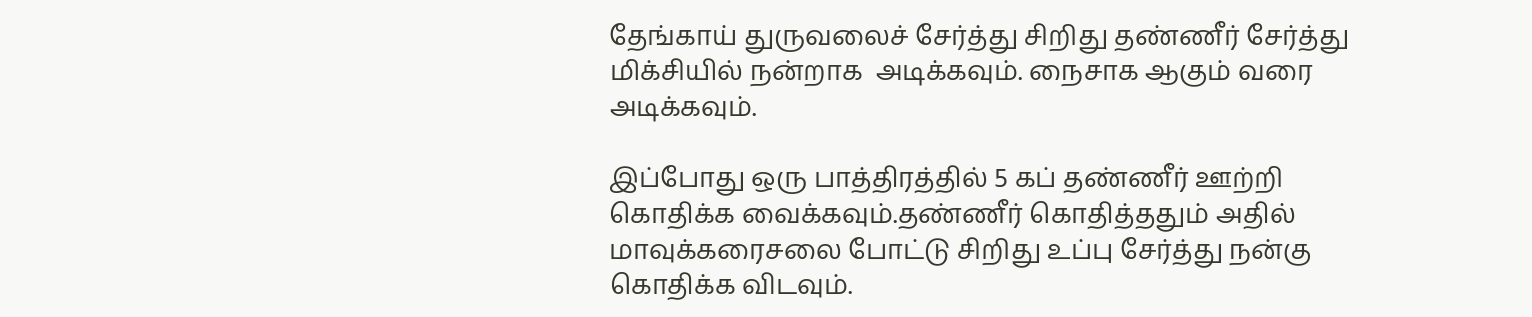தேங்காய் துருவலைச் சேர்த்து சிறிது தண்ணீர் சேர்த்து மிக்சியில் நன்றாக  அடிக்கவும். நைசாக ஆகும் வரை அடிக்கவும்.

இப்போது ஒரு பாத்திரத்தில் 5 கப் தண்ணீர் ஊற்றி கொதிக்க வைக்கவும்.தண்ணீர் கொதித்ததும் அதில் மாவுக்கரைசலை போட்டு சிறிது உப்பு சேர்த்து நன்கு கொதிக்க விடவும்.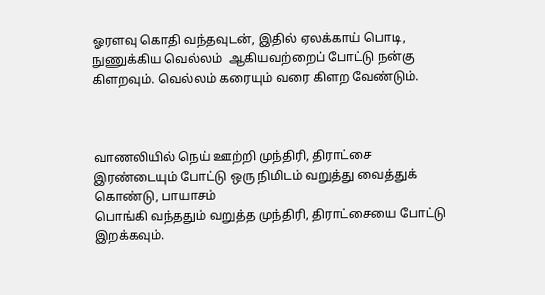ஓரளவு கொதி வந்தவுடன், இதில் ஏலக்காய் பொடி, நுணுக்கிய வெல்லம்  ஆகியவற்றைப் போட்டு நன்கு கிளறவும். வெல்லம் கரையும் வரை கிளற வேண்டும்.



வாணலியில் நெய் ஊற்றி முந்திரி, திராட்சை இரண்டையும் போட்டு ஒரு நிமிடம் வறுத்து வைத்துக் கொண்டு, பாயாசம்
பொங்கி வந்ததும் வறுத்த முந்திரி, திராட்சையை போட்டு இறக்கவும்.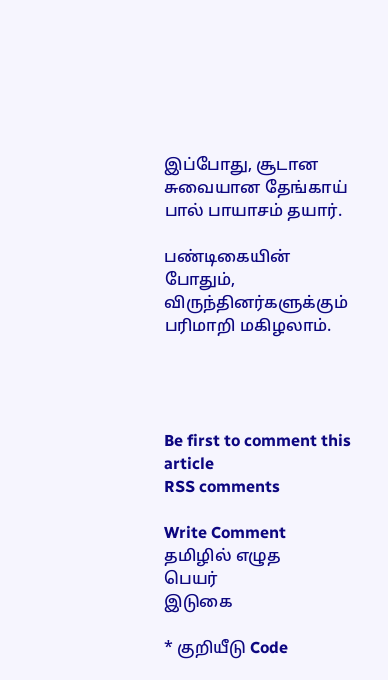இப்போது, சூடான சுவையான தேங்காய் பால் பாயாசம் தயார்.

பண்டிகையின் போதும், விருந்தினர்களுக்கும் பரிமாறி மகிழலாம்.




Be first to comment this article
RSS comments

Write Comment
தமிழில் எழுத
பெயர்
இடுகை

* குறியீடு Code